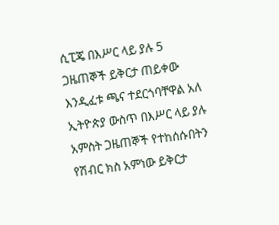ሲፒጄ በእሥር ላይ ያሉ 5 ጋዜጠኞች ይቅርታ ጠይቀው እንዲፈቱ ጫና ተደርጎባቸዋል አለ
ኢትዮጵያ ውስጥ በእሥር ላይ ያሉ አምስት ጋዜጠኞች የተከሰሱበትን የሽብር ክስ አምነው ይቅርታ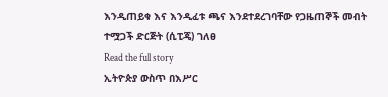እንዲጠይቁ እና እንዲፈቱ ጫና እንደተደረገባቸው የጋዜጠኞች መብት ተሟጋች ድርጅት (ሲፒጄ) ገለፀ
Read the full story
ኢትዮጵያ ውስጥ በእሥር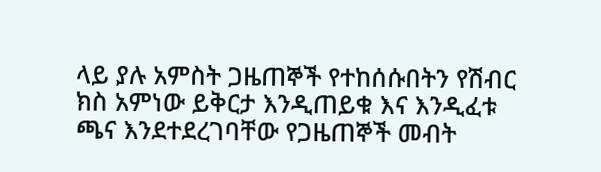ላይ ያሉ አምስት ጋዜጠኞች የተከሰሱበትን የሽብር ክስ አምነው ይቅርታ እንዲጠይቁ እና እንዲፈቱ ጫና እንደተደረገባቸው የጋዜጠኞች መብት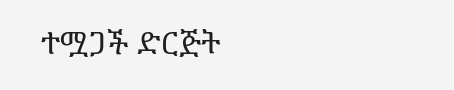ተሟጋች ድርጅት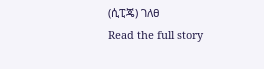(ሲፒጄ) ገለፀ
Read the full story